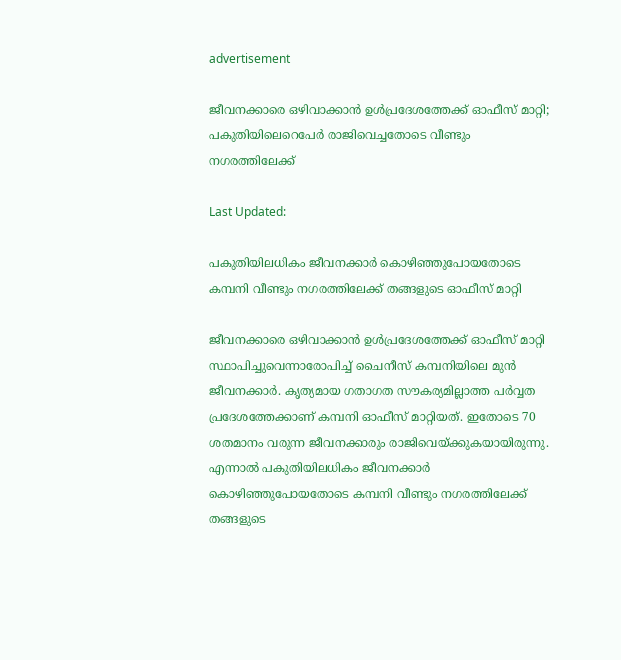advertisement

ജീവനക്കാരെ ഒഴിവാക്കാന്‍ ഉള്‍പ്രദേശത്തേക്ക് ഓഫീസ് മാറ്റി; പകുതിയിലെറെപേർ രാജിവെച്ചതോടെ വീണ്ടും നഗരത്തിലേക്ക്

Last Updated:

പകുതിയിലധികം ജീവനക്കാര്‍ കൊഴിഞ്ഞുപോയതോടെ കമ്പനി വീണ്ടും നഗരത്തിലേക്ക് തങ്ങളുടെ ഓഫീസ് മാറ്റി

ജീവനക്കാരെ ഒഴിവാക്കാന്‍ ഉള്‍പ്രദേശത്തേക്ക് ഓഫീസ് മാറ്റി സ്ഥാപിച്ചുവെന്നാരോപിച്ച് ചൈനീസ് കമ്പനിയിലെ മുന്‍ ജീവനക്കാര്‍. കൃത്യമായ ഗതാഗത സൗകര്യമില്ലാത്ത പര്‍വ്വത പ്രദേശത്തേക്കാണ് കമ്പനി ഓഫീസ് മാറ്റിയത്. ഇതോടെ 70 ശതമാനം വരുന്ന ജീവനക്കാരും രാജിവെയ്ക്കുകയായിരുന്നു.
എന്നാല്‍ പകുതിയിലധികം ജീവനക്കാര്‍ കൊഴിഞ്ഞുപോയതോടെ കമ്പനി വീണ്ടും നഗരത്തിലേക്ക് തങ്ങളുടെ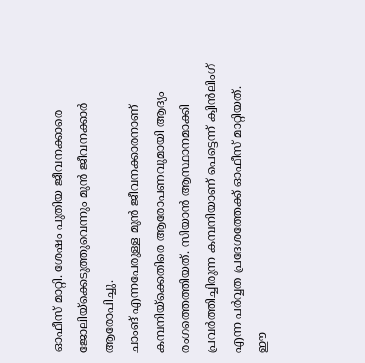ഓഫീസ് മാറ്റി. ശേഷം പുതിയ ജീവനക്കാരെ ജോലിയ്‌ക്കെടുത്തുവെന്നും മുന്‍ ജീവനക്കാര്‍ ആരോപിച്ചു.
ചാംങ് എന്നപേരുള്ള മുന്‍ ജീവനക്കാരനാണ് കമ്പനിയ്‌ക്കെതിരെ ആരോപണവുമായി ആദ്യം രംഗത്തെത്തിയത്. സിയാന്‍ ആസ്ഥാനമാക്കി പ്രവര്‍ത്തിച്ചിരുന്ന കമ്പനിയാണ് പെട്ടെന്ന് ക്വിന്‍ലിംഗ് എന്ന പര്‍വ്വത പ്രദേശത്തേക്ക് ഓഫീസ് മാറ്റിയത്.
ഈ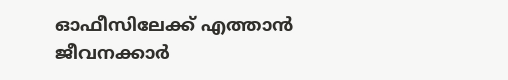ഓഫീസിലേക്ക് എത്താന്‍ ജീവനക്കാര്‍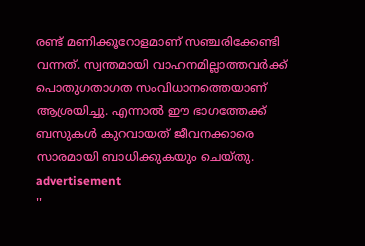രണ്ട് മണിക്കൂറോളമാണ് സഞ്ചരിക്കേണ്ടി വന്നത്. സ്വന്തമായി വാഹനമില്ലാത്തവര്‍ക്ക് പൊതുഗതാഗത സംവിധാനത്തെയാണ് ആശ്രയിച്ചു. എന്നാല്‍ ഈ ഭാഗത്തേക്ക് ബസുകള്‍ കുറവായത് ജീവനക്കാരെ സാരമായി ബാധിക്കുകയും ചെയ്തു.
advertisement
''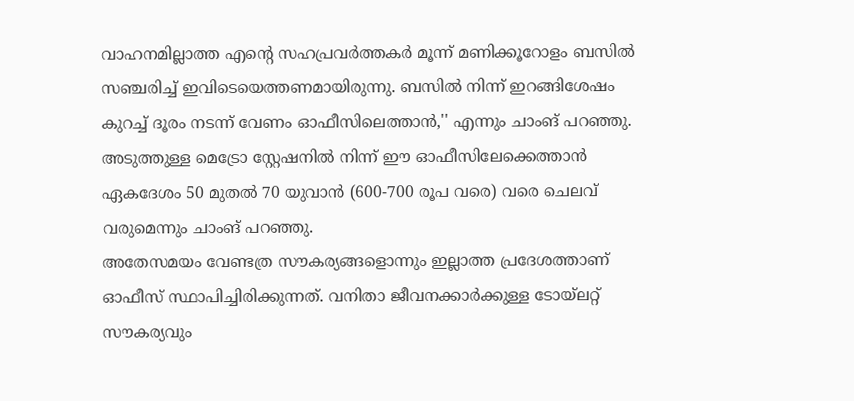വാഹനമില്ലാത്ത എന്റെ സഹപ്രവര്‍ത്തകര്‍ മൂന്ന് മണിക്കൂറോളം ബസില്‍ സഞ്ചരിച്ച് ഇവിടെയെത്തണമായിരുന്നു. ബസില്‍ നിന്ന് ഇറങ്ങിശേഷം കുറച്ച് ദൂരം നടന്ന് വേണം ഓഫീസിലെത്താന്‍,'' എന്നും ചാംങ് പറഞ്ഞു.
അടുത്തുള്ള മെട്രോ സ്റ്റേഷനില്‍ നിന്ന് ഈ ഓഫീസിലേക്കെത്താന്‍ ഏകദേശം 50 മുതല്‍ 70 യുവാന്‍ (600-700 രൂപ വരെ) വരെ ചെലവ് വരുമെന്നും ചാംങ് പറഞ്ഞു.
അതേസമയം വേണ്ടത്ര സൗകര്യങ്ങളൊന്നും ഇല്ലാത്ത പ്രദേശത്താണ് ഓഫീസ് സ്ഥാപിച്ചിരിക്കുന്നത്. വനിതാ ജീവനക്കാര്‍ക്കുള്ള ടോയ്‌ലറ്റ് സൗകര്യവും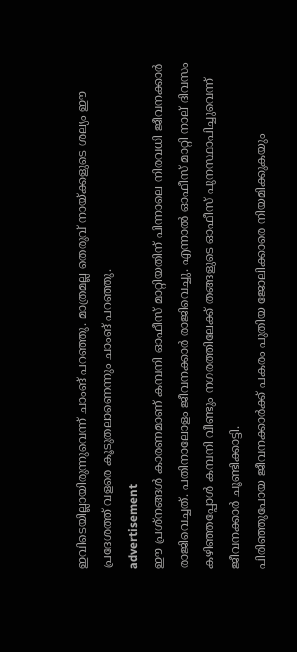ഇവിടെയില്ലായിരുന്നുവെന്ന് ചാംങ് പറഞ്ഞു. മാത്രമല്ല തെരുവ് നായ്ക്കളുടെ ശല്യം ഈ പ്രദേശത്ത് വളരെ കൂടുതലാണെന്നും ചാംങ് പറഞ്ഞു.
advertisement
ഈ പ്രശ്‌നങ്ങള്‍ കാരണമാണ് കമ്പനി ഓഫീസ് മാറ്റിയതിന് പിന്നാലെ നിരവധി ജീവനക്കാര്‍ രാജിവെച്ചത്. പതിനാലോളം ജീവനക്കാര്‍ രാജിവെച്ചു. എന്നാല്‍ ഓഫീസ് മാറ്റി നാല് ദിവസം കഴിഞ്ഞപ്പോള്‍ കമ്പനി വീണ്ടും നഗരത്തിലേക്ക് തങ്ങളുടെ ഓഫീസ് പുനസ്ഥാപിച്ചുവെന്ന് ജീവനക്കാര്‍ ചൂണ്ടിക്കാട്ടി.
പിരിഞ്ഞുപോയ ജീവനക്കാര്‍ക്ക് പകരം പുതിയ ജോലിക്കാരെ നിയമിക്കുകയും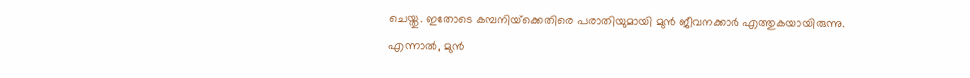ചെയ്തു. ഇതോടെ കമ്പനിയ്‌ക്കെതിരെ പരാതിയുമായി മുന്‍ ജീവനക്കാര്‍ എത്തുകയായിരുന്നു.
എന്നാൽ, മുന്‍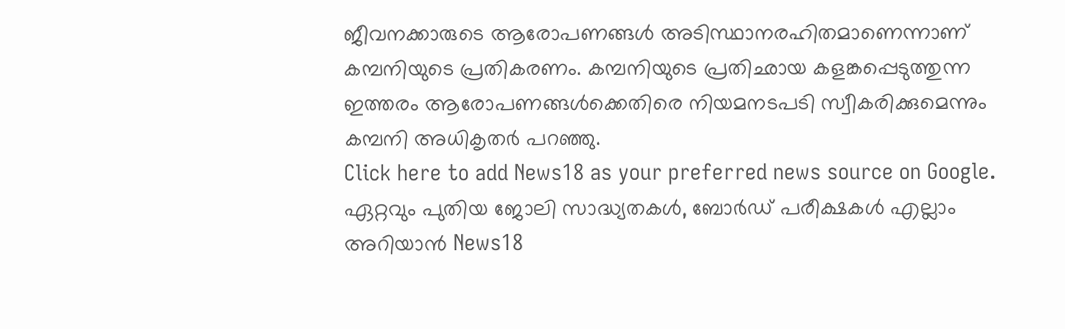ജീവനക്കാരുടെ ആരോപണങ്ങള്‍ അടിസ്ഥാനരഹിതമാണെന്നാണ് കമ്പനിയുടെ പ്രതികരണം. കമ്പനിയുടെ പ്രതിഛായ കളങ്കപ്പെടുത്തുന്ന ഇത്തരം ആരോപണങ്ങള്‍ക്കെതിരെ നിയമനടപടി സ്വീകരിക്കുമെന്നും കമ്പനി അധികൃതര്‍ പറഞ്ഞു.
Click here to add News18 as your preferred news source on Google.
ഏറ്റവും പുതിയ ജോലി സാദ്ധ്യതകൾ, ബോർഡ് പരീക്ഷകൾ എല്ലാം അറിയാൻ News18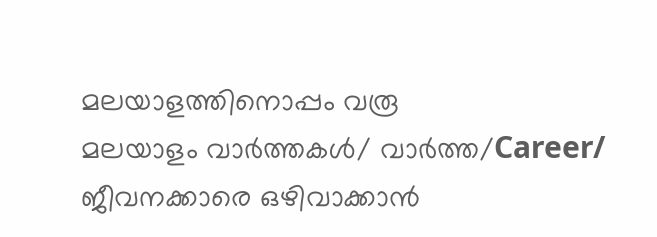മലയാളത്തിനൊപ്പം വരൂ
മലയാളം വാർത്തകൾ/ വാർത്ത/Career/
ജീവനക്കാരെ ഒഴിവാക്കാന്‍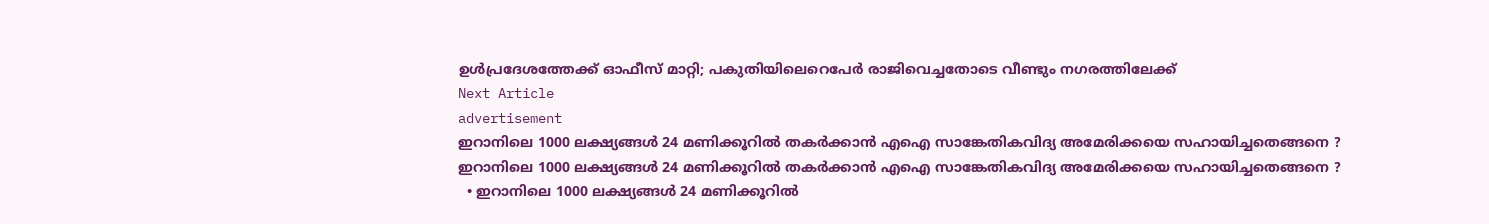ഉള്‍പ്രദേശത്തേക്ക് ഓഫീസ് മാറ്റി; പകുതിയിലെറെപേർ രാജിവെച്ചതോടെ വീണ്ടും നഗരത്തിലേക്ക്
Next Article
advertisement
ഇറാനിലെ 1000 ലക്ഷ്യങ്ങൾ 24 മണിക്കൂറിൽ തകർക്കാൻ എഐ സാങ്കേതികവിദ്യ അമേരിക്കയെ സഹായിച്ചതെങ്ങനെ ?
ഇറാനിലെ 1000 ലക്ഷ്യങ്ങൾ 24 മണിക്കൂറിൽ തകർക്കാൻ എഐ സാങ്കേതികവിദ്യ അമേരിക്കയെ സഹായിച്ചതെങ്ങനെ ?
  • ഇറാനിലെ 1000 ലക്ഷ്യങ്ങൾ 24 മണിക്കൂറിൽ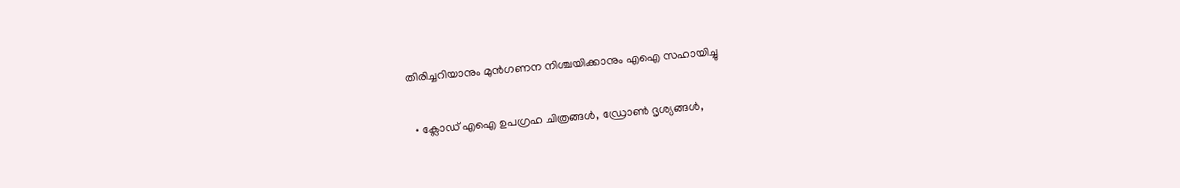തിരിച്ചറിയാനും മുൻഗണന നിശ്ചയിക്കാനും എഐ സഹായിച്ചു

  • ക്ലോഡ് എഐ ഉപഗ്രഹ ചിത്രങ്ങൾ, ഡ്രോൺ ദൃശ്യങ്ങൾ,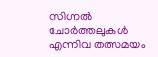സിഗ്നൽ ചോർത്തലുകൾ എന്നിവ തത്സമയം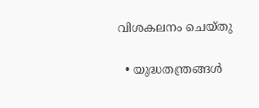വിശകലനം ചെയ്തു

  • യുദ്ധതന്ത്രങ്ങൾ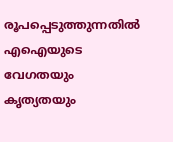രൂപപ്പെടുത്തുന്നതിൽ എഐയുടെ വേഗതയും കൃത്യതയും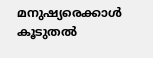മനുഷ്യരെക്കാൾ കൂടുതൽ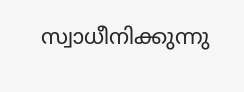സ്വാധീനിക്കുന്നു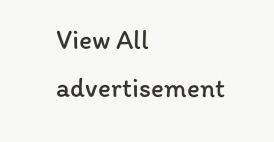View All
advertisement